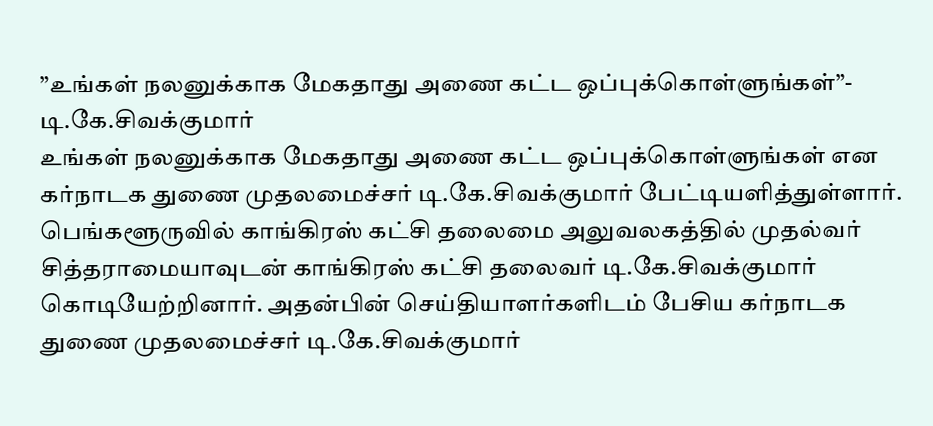”உங்கள் நலனுக்காக மேகதாது அணை கட்ட ஒப்புக்கொள்ளுங்கள்”- டி.கே.சிவக்குமார்
உங்கள் நலனுக்காக மேகதாது அணை கட்ட ஒப்புக்கொள்ளுங்கள் என கர்நாடக துணை முதலமைச்சர் டி.கே.சிவக்குமார் பேட்டியளித்துள்ளார்.
பெங்களூருவில் காங்கிரஸ் கட்சி தலைமை அலுவலகத்தில் முதல்வர் சித்தராமையாவுடன் காங்கிரஸ் கட்சி தலைவர் டி.கே.சிவக்குமார் கொடியேற்றினார். அதன்பின் செய்தியாளர்களிடம் பேசிய கர்நாடக துணை முதலமைச்சர் டி.கே.சிவக்குமார்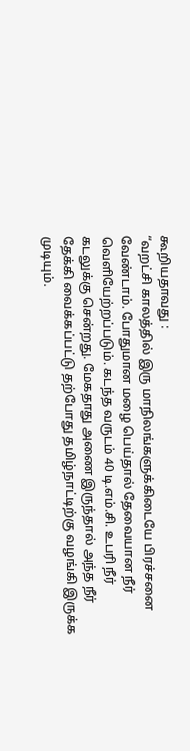கூறியதாவது :
“வறட்சி காலத்தில் இரு மாநிலங்களுக்கிடையே பிரச்சனை வேண்டாம். போதுமான மழை பெய்தால் தேவையான நீர் வெளியேற்றப்படும். கடந்த வருடம் 40 டி.எம்.சி. உபரி நீர் கடலுக்கு சென்றது. மேகதாது அணை இருந்தால் அந்த நீர் தேக்கி வைக்கப்பட்டு தற்போது தமிழ்நாட்டிற்கு வழங்கி இருக்க முடியும்.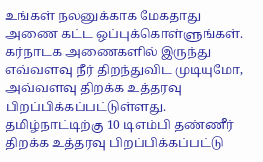உங்கள் நலனுக்காக மேகதாது அணை கட்ட ஒப்புக்கொள்ளுங்கள். கர்நாடக அணைகளில் இருந்து எவ்வளவு நீர் திறந்துவிட முடியுமோ, அவ்வளவு திறக்க உத்தரவு பிறப்பிக்கப்பட்டுள்ளது. தமிழ்நாட்டிற்கு 10 டிஎம்பி தண்ணீர் திறக்க உத்தரவு பிறப்பிக்கப்பட்டு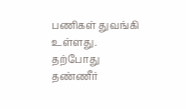பணிகள் துவங்கி உள்ளது. தற்போது தண்ணீர்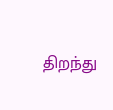திறந்து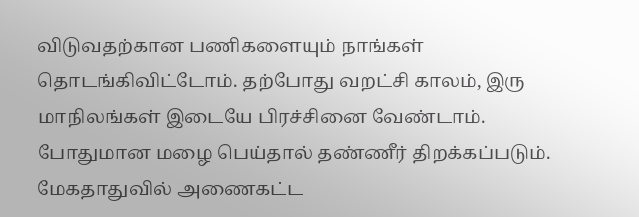விடுவதற்கான பணிகளையும் நாங்கள் தொடங்கிவிட்டோம். தற்போது வறட்சி காலம், இரு மாநிலங்கள் இடையே பிரச்சினை வேண்டாம். போதுமான மழை பெய்தால் தண்ணீர் திறக்கப்படும். மேகதாதுவில் அணைகட்ட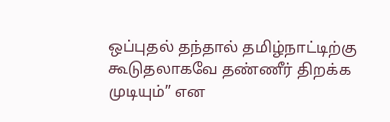ஒப்புதல் தந்தால் தமிழ்நாட்டிற்கு கூடுதலாகவே தண்ணீர் திறக்க முடியும்” என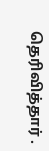தெரிவித்தார் .